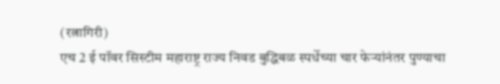(रत्नागिरी)
एच 2 ई पॉवर सिस्टीम महाराष्ट्र राज्य निवड बुद्धिबळ स्पर्धेच्या चार फेऱ्यांनंतर पुण्याचा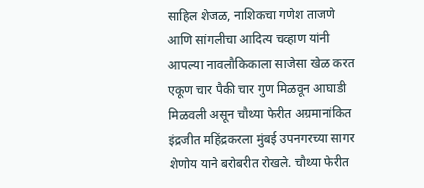साहिल शेजळ, नाशिकचा गणेश ताजणे आणि सांगलीचा आदित्य चव्हाण यांनी आपल्या नावलौकिकाला साजेसा खेळ करत एकूण चार पैकी चार गुण मिळवून आघाडी मिळवली असून चौथ्या फेरीत अग्रमानांकित इंद्रजीत महिंद्रकरला मुंबई उपनगरच्या सागर शेणोय याने बरोबरीत रोखले. चौथ्या फेरीत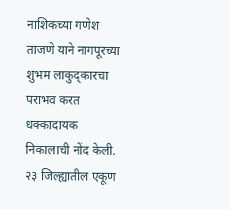नाशिकच्या गणेश ताजणे याने नागपूरच्या शुभम लाकुद्कारचा पराभव करत धक्कादायक निकालाची नोंद केली.
२३ जिल्ह्यातील एकूण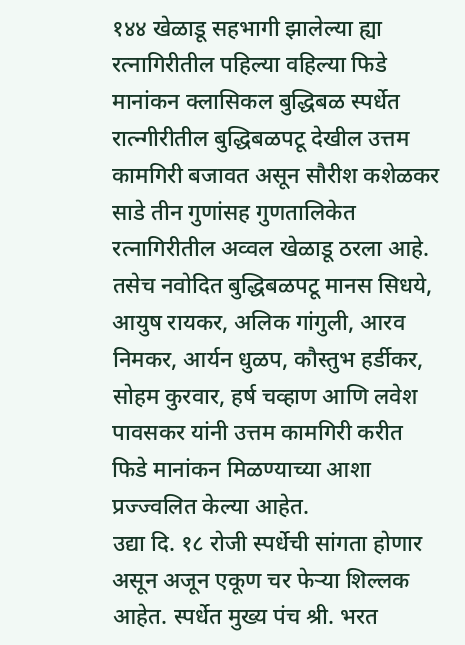१४४ खेळाडू सहभागी झालेल्या ह्या रत्नागिरीतील पहिल्या वहिल्या फिडे मानांकन क्लासिकल बुद्धिबळ स्पर्धेत रात्न्गीरीतील बुद्धिबळपटू देखील उत्तम कामगिरी बजावत असून सौरीश कशेळकर साडे तीन गुणांसह गुणतालिकेत रत्नागिरीतील अव्वल खेळाडू ठरला आहे. तसेच नवोदित बुद्धिबळपटू मानस सिधये, आयुष रायकर, अलिक गांगुली, आरव निमकर, आर्यन धुळप, कौस्तुभ हर्डीकर, सोहम कुरवार, हर्ष चव्हाण आणि लवेश पावसकर यांनी उत्तम कामगिरी करीत फिडे मानांकन मिळण्याच्या आशा प्रज्ज्वलित केल्या आहेत.
उद्या दि. १८ रोजी स्पर्धेची सांगता होणार असून अजून एकूण चर फेऱ्या शिल्लक आहेत. स्पर्धेत मुख्य पंच श्री. भरत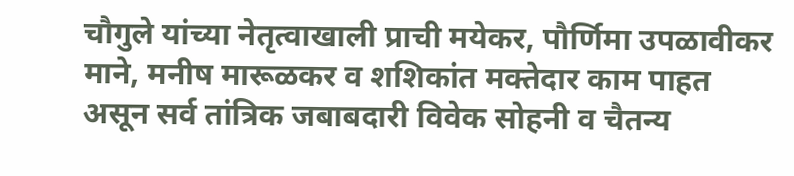चौगुले यांच्या नेतृत्वाखाली प्राची मयेकर, पौर्णिमा उपळावीकर माने, मनीष मारूळकर व शशिकांत मक्तेदार काम पाहत असून सर्व तांत्रिक जबाबदारी विवेक सोहनी व चैतन्य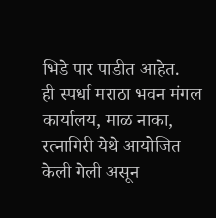भिडे पार पाडीत आहेत.
ही स्पर्धा मराठा भवन मंगल कार्यालय, माळ नाका, रत्नागिरी येथे आयोजित केली गेली असून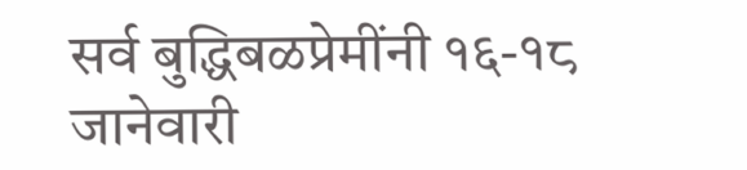सर्व बुद्धिबळप्रेमींनी १६-१८ जानेवारी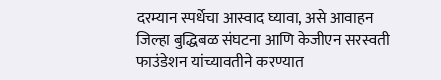दरम्यान स्पर्धेचा आस्वाद घ्यावा, असे आवाहन जिल्हा बुद्धिबळ संघटना आणि केजीएन सरस्वती फाउंडेशन यांच्यावतीने करण्यात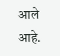आले आहे.